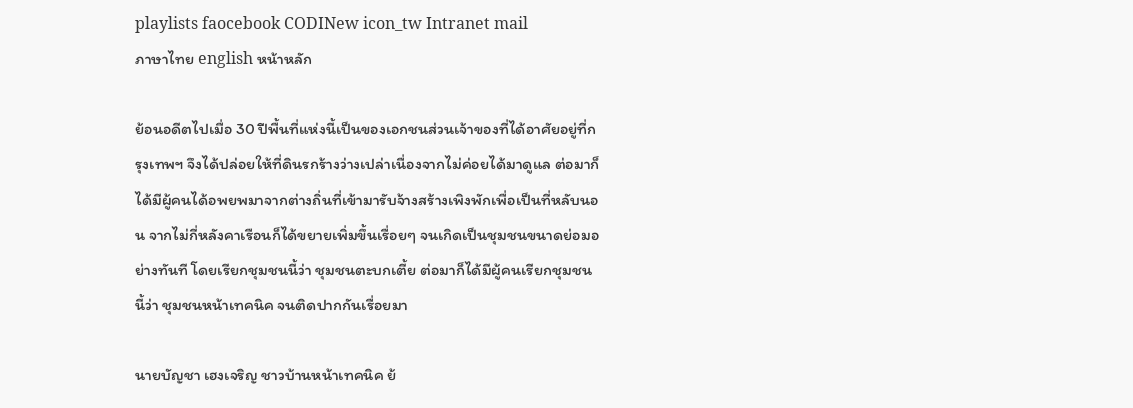playlists faocebook CODINew icon_tw Intranet mail
ภาษาไทย english หน้าหลัก

ย้อนอดีตไปเมื่อ 30 ปีพื้นที่แห่งนี้เป็นของเอกชนส่วนเจ้าของที่ได้อาศัยอยู่ที่กรุงเทพฯ จึงได้ปล่อยให้ที่ดินรกร้างว่างเปล่าเนื่องจากไม่ค่อยได้มาดูแล ต่อมาก็ได้มีผู้คนได้อพยพมาจากต่างถิ่นที่เข้ามารับจ้างสร้างเพิงพักเพื่อเป็นที่หลับนอน จากไม่กี่หลังคาเรือนก็ได้ขยายเพิ่มขึ้นเรื่อยๆ จนเกิดเป็นชุมชนขนาดย่อมอย่างทันที โดยเรียกชุมชนนี้ว่า ชุมชนตะบกเตี้ย ต่อมาก็ได้มีผู้คนเรียกชุมชนนี้ว่า ชุมชนหน้าเทคนิค จนติดปากกันเรื่อยมา

นายบัญชา เฮงเจริญ ชาวบ้านหน้าเทคนิค ย้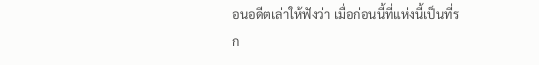อนอดีตเล่าให้ฟังว่า เมื่อก่อนนี้ที่แห่งนี้เป็นที่รก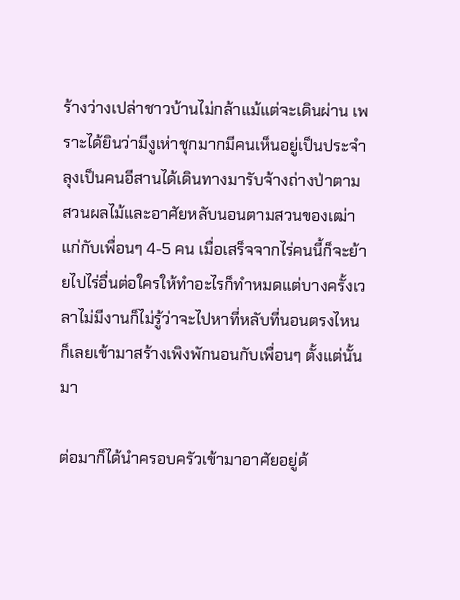ร้างว่างเปล่าชาวบ้านไม่กล้าแม้แต่จะเดินผ่าน เพราะได้ยินว่ามีงูเห่าชุกมากมีคนเห็นอยู่เป็นประจำ ลุงเป็นคนอีสานได้เดินทางมารับจ้างถ่างป่าตามสวนผลไม้และอาศัยหลับนอนตามสวนของเฒ่าแก่กับเพื่อนๆ 4-5 คน เมื่อเสร็จจากไร่คนนี้ก็จะย้ายไปไร่อื่นต่อใครให้ทำอะไรก็ทำหมดแต่บางครั้งเวลาไม่มีงานก็ไม่รู้ว่าจะไปหาที่หลับที่นอนตรงไหนก็เลยเข้ามาสร้างเพิงพักนอนกับเพื่อนๆ ตั้งแต่นั้นมา

ต่อมาก็ได้นำครอบครัวเข้ามาอาศัยอยู่ด้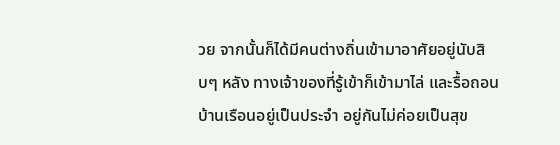วย จากนั้นก็ได้มีคนต่างถิ่นเข้ามาอาศัยอยู่นับสิบๆ หลัง ทางเจ้าของที่รู้เข้าก็เข้ามาไล่ และรื้อถอนบ้านเรือนอยู่เป็นประจำ อยู่กันไม่ค่อยเป็นสุข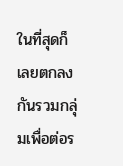ในที่สุดก็เลยตกลงกันรวมกลุ่มเพื่อต่อร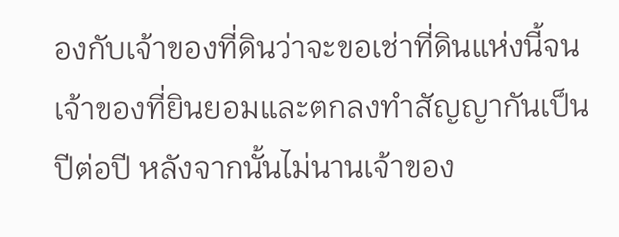องกับเจ้าของที่ดินว่าจะขอเช่าที่ดินแห่งนี้จนเจ้าของที่ยินยอมและตกลงทำสัญญากันเป็นปีต่อปี หลังจากนั้นไม่นานเจ้าของ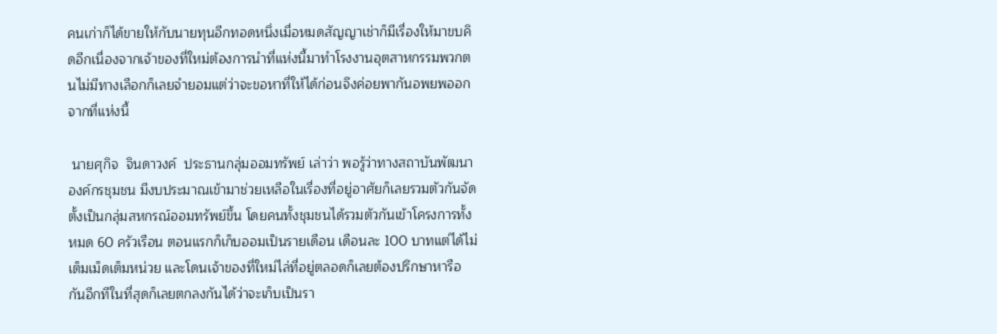คนเก่าก็ได้ขายให้กับนายทุนอีกทอดหนึ่งเมื่อหมดสัญญาเช่าก็มีเรื่องให้มาขบคิดอีกเนื่องจากเจ้าของที่ใหม่ต้องการนำที่แห่งนี้มาทำโรงงานอุตสาหกรรมพวกตนไม่มีทางเลือกก็เลยจำยอมแต่ว่าจะขอหาที่ให้ได้ก่อนจึงค่อยพากันอพยพออกจากที่แห่งนี้

 นายศุกิจ  จินดาวงค์  ประธานกลุ่มออมทรัพย์ เล่าว่า พอรู้ว่าทางสถาบันพัฒนาองค์กรชุมชน มีงบประมาณเข้ามาช่วยเหลือในเรื่องที่อยู่อาศัยก็เลยรวมตัวกันจัดตั้งเป็นกลุ่มสหกรณ์ออมทรัพย์ขึ้น โดยคนทั้งชุมชนได้รวมตัวกันเข้าโครงการทั้งหมด 60 ครัวเรือน ตอนแรกก็เก็บออมเป็นรายเดือน เดือนละ 100 บาทแต่ได้ไม่เต็มเม็ดเต็มหน่วย และโดนเจ้าของที่ใหม่ไล่ที่อยู่ตลอดก็เลยต้องปรึกษาหารือกันอีกทีในที่สุดก็เลยตกลงกันได้ว่าจะเก็บเป็นรา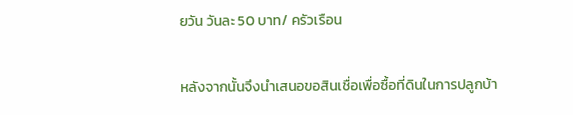ยวัน วันละ 50 บาท/ ครัวเรือน

หลังจากนั้นจึงนำเสนอขอสินเชื่อเพื่อซื้อที่ดินในการปลูกบ้า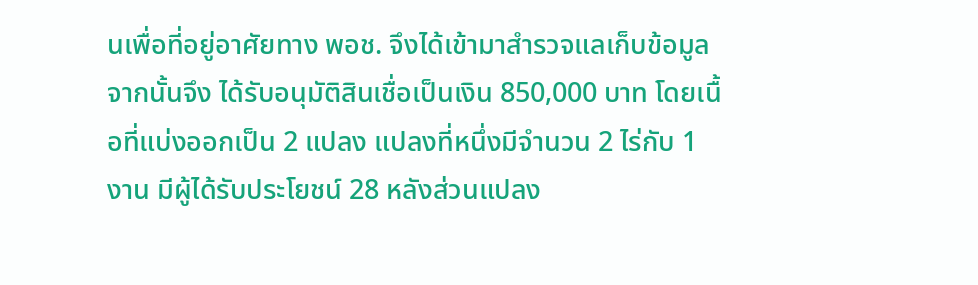นเพื่อที่อยู่อาศัยทาง พอช. จึงได้เข้ามาสำรวจแลเก็บข้อมูลจากนั้นจึง ได้รับอนุมัติสินเชื่อเป็นเงิน 850,000 บาท โดยเนื้อที่แบ่งออกเป็น 2 แปลง แปลงที่หนึ่งมีจำนวน 2 ไร่กับ 1 งาน มีผู้ได้รับประโยชน์ 28 หลังส่วนแปลง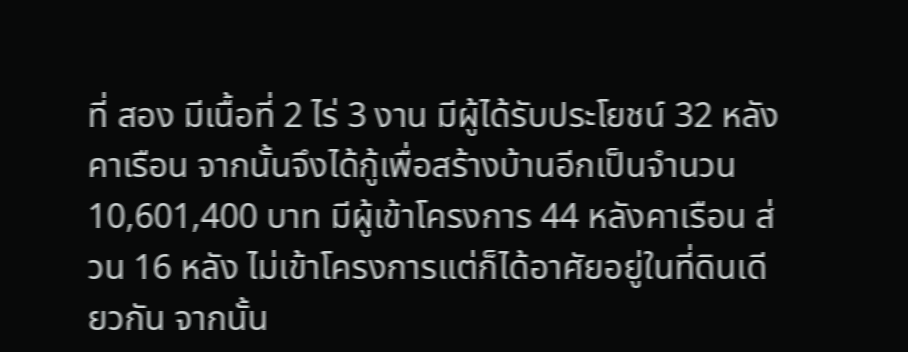ที่ สอง มีเนื้อที่ 2 ไร่ 3 งาน มีผู้ได้รับประโยชน์ 32 หลังคาเรือน จากนั้นจึงได้กู้เพื่อสร้างบ้านอีกเป็นจำนวน 10,601,400 บาท มีผู้เข้าโครงการ 44 หลังคาเรือน ส่วน 16 หลัง ไม่เข้าโครงการแต่ก็ได้อาศัยอยู่ในที่ดินเดียวกัน จากนั้น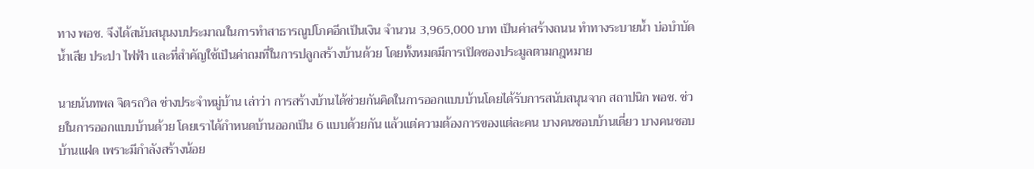ทาง พอช. จึงได้สนับสนุนงบประมาณในการทำสาธารณูปโภคอีกเป็นเงิน จำนวน 3,965,000 บาท เป็นค่าสร้างถนน ทำทางระบายน้ำ บ่อบำบัดน้ำเสีย ประปา ไฟฟ้า และที่สำคัญใช้เป็นค่าถมที่ในการปลูกสร้างบ้านด้วย โดยทั้งหมดมีการเปิดซองประมูลตามกฎหมาย

นายนันทพล จิตรถวิล ช่างประจำหมู่บ้าน เล่าว่า การสร้างบ้านได้ช่วยกันคิดในการออกแบบบ้านโดยได้รับการสนับสนุนจาก สถาปนิก พอช. ช่วยในการออกแบบบ้านด้วย โดยเราได้กำหนดบ้านออกเป็น 6 แบบด้วยกัน แล้วแต่ความต้องการของแต่ละคน บางคนชอบบ้านเดี่ยว บางคนชอบบ้านแฝด เพราะมีกำลังสร้างน้อย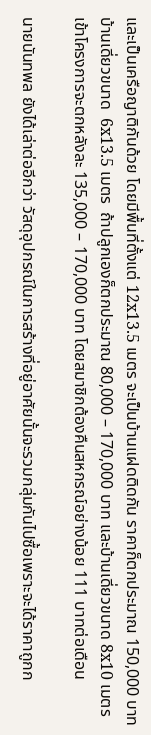และเป็นเครือญาติกันด้วย โดยมีพื้นที่ตั้งแต่ 12x13.5 เมตร จะเป็นบ้านแฝดติดกัน ราคาก็ตกประมาณ 150,000 บาท บ้านเดี่ยวขนาด  6x13.5 เมตร  ถ้าปลูกเองก็ตกประมาณ 80,000 – 170,000 บาท และบ้านเดี่ยวขนาด 8x10 เมตร เข้าโครงการจะตกหลังละ 135,000 – 170,000 บาท โดยสมาชิกต้องคืนสหกรณ์อย่างน้อย 111 บาทต่อเดือน

นายนันทพล ยังได้เล่าต่ออีกว่า วัสดุอุปกรณ์ในการสร้างที่อยู่อาศัยนั้นจะรวมกลุ่มกันไปซื้อเพราะจะได้ราคาถูกก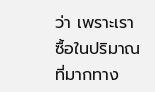ว่า เพราะเราซื้อในปริมาณที่มากทาง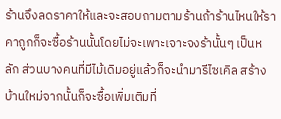ร้านจึงลดราคาให้และจะสอบถามตามร้านถ้าร้านไหนให้ราคาถูกก็จะซื้อร้านนั้นโดยไม่จะเพาะเจาะจงร้านั้นๆ เป็นหลัก ส่วนบางคนที่มีไม้เดิมอยู่แล้วก็จะนำมารีไซเคิล สร้างบ้านใหม่จากนั้นก็จะซื้อเพิ่มเติมที่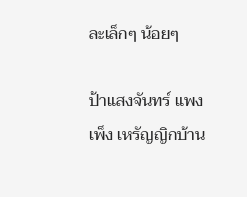ละเล็กๆ น้อยๆ

ป้าแสงจันทร์ แพงเพ็ง เหรัญญิกบ้าน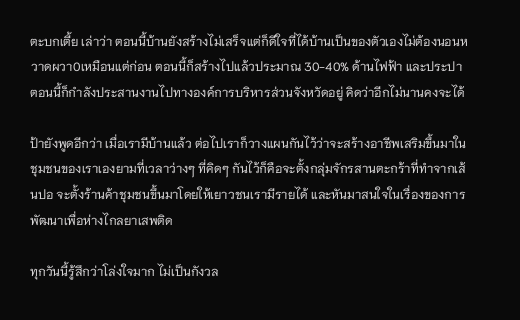ตะบกเตี้ย เล่าว่า ตอนนี้บ้านยังสร้างไม่เสร็จแต่ก็ดีใจที่ได้บ้านเป็นของตัวเองไม่ต้องนอนหวาดผวา0เหมือนแต่ก่อน ตอนนี้ก็สร้างไปแล้วประมาณ 30-40% ด้านไฟฟ้า และประปา ตอนนี้ก็กำลังประสานงานไปทางองค์การบริหารส่วนจังหวัดอยู่ คิดว่าอีกไม่นานคงจะได้

ป้ายังพูดอีกว่า เมื่อเรามีบ้านแล้ว ต่อไปเราก็วางแผนกันไว้ว่าจะสร้างอาชีพเสริมขึ้นมาในชุมชนของเราเองยามที่เวลาว่างๆ ที่คิดๆ กันไว้ก็คือจะตั้งกลุ่มจักรสานตะกร้าที่ทำจากเส้นปอ จะตั้งร้านค้าชุมชนขึ้นมาโดยให้เยาวชนเรามีรายได้ และหันมาสนใจในเรื่องของการพัฒนาเพื่อห่างไกลยาเสพติด

ทุกวันนี้รู้สึกว่าโล่งใจมาก ไม่เป็นกังวล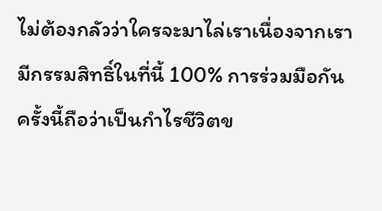ไม่ต้องกลัวว่าใครจะมาไล่เราเนื่องจากเรามีกรรมสิทธิ์ในที่นี้ 100% การร่วมมือกันครั้งนี้ถือว่าเป็นกำไรชีวิตข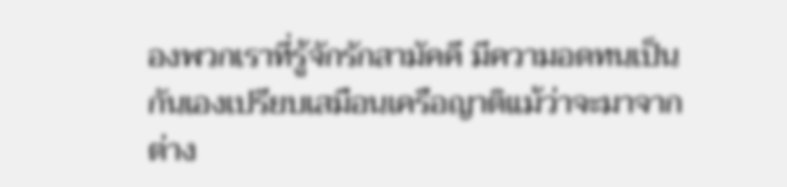องพวกเราที่รู้จักรักสามัคคี มีความอดทนเป็นกันเองเปรียบเสมือนเครือญาติแม้ว่าจะมาจากต่าง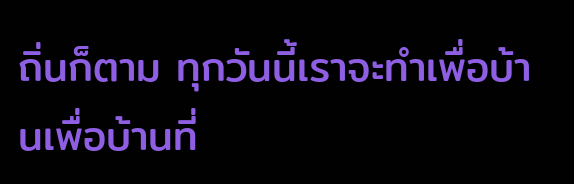ถิ่นก็ตาม ทุกวันนี้เราจะทำเพื่อบ้านเพื่อบ้านที่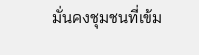มั่นคงชุมชนที่เข้ม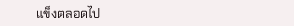แข็งตลอดไป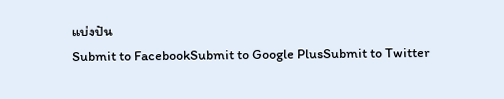แบ่งปัน
Submit to FacebookSubmit to Google PlusSubmit to Twitter